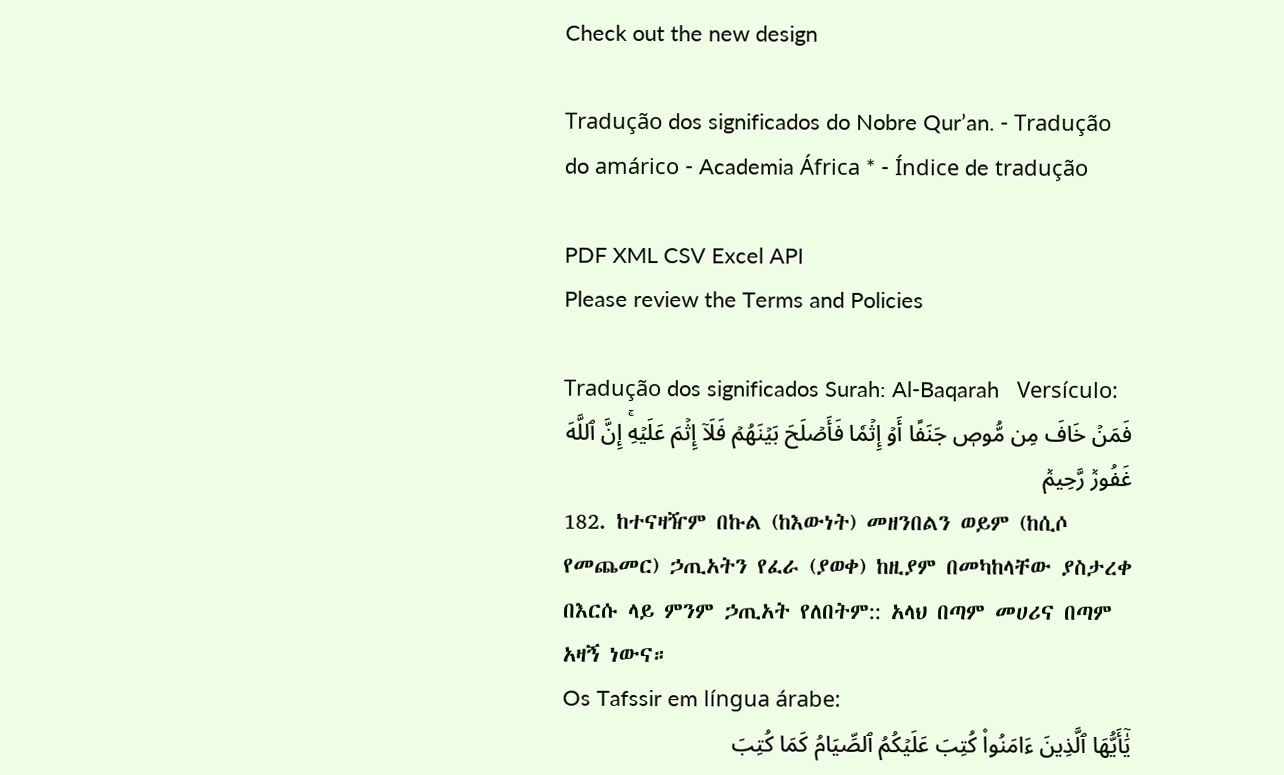Check out the new design

Tradução dos significados do Nobre Qur’an. - Tradução do amárico - Academia África * - Índice de tradução

PDF XML CSV Excel API
Please review the Terms and Policies

Tradução dos significados Surah: Al-Baqarah   Versículo:
فَمَنۡ خَافَ مِن مُّوصٖ جَنَفًا أَوۡ إِثۡمٗا فَأَصۡلَحَ بَيۡنَهُمۡ فَلَآ إِثۡمَ عَلَيۡهِۚ إِنَّ ٱللَّهَ غَفُورٞ رَّحِيمٞ
182. ከተናዛዥም በኩል (ከእውነት) መዘንበልን ወይም (ከሲሶ የመጨመር) ኃጢአትን የፈራ (ያወቀ) ከዚያም በመካከላቸው ያስታረቀ በእርሱ ላይ ምንም ኃጢአት የለበትም:: አላህ በጣም መሀሪና በጣም አዛኝ ነውና።
Os Tafssir em língua árabe:
يَٰٓأَيُّهَا ٱلَّذِينَ ءَامَنُواْ كُتِبَ عَلَيۡكُمُ ٱلصِّيَامُ كَمَا كُتِبَ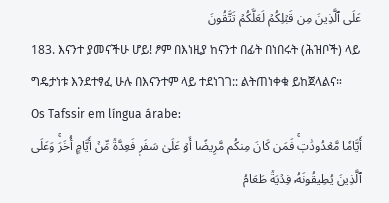عَلَى ٱلَّذِينَ مِن قَبۡلِكُمۡ لَعَلَّكُمۡ تَتَّقُونَ
183. እናንተ ያመናችሁ ሆይ! ፆም በእነዚያ ከናንተ በፊት በነበሩት (ሕዝቦች) ላይ ግዴታነቱ እንደተፃፈ ሁሉ በእናንተም ላይ ተደነገገ:: ልትጠነቀቁ ይከጀላልና።
Os Tafssir em língua árabe:
أَيَّامٗا مَّعۡدُودَٰتٖۚ فَمَن كَانَ مِنكُم مَّرِيضًا أَوۡ عَلَىٰ سَفَرٖ فَعِدَّةٞ مِّنۡ أَيَّامٍ أُخَرَۚ وَعَلَى ٱلَّذِينَ يُطِيقُونَهُۥ فِدۡيَةٞ طَعَامُ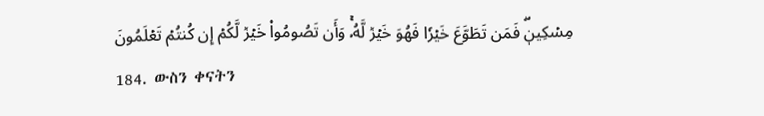مِسۡكِينٖۖ فَمَن تَطَوَّعَ خَيۡرٗا فَهُوَ خَيۡرٞ لَّهُۥۚ وَأَن تَصُومُواْ خَيۡرٞ لَّكُمۡ إِن كُنتُمۡ تَعۡلَمُونَ
184. ውስን ቀናትን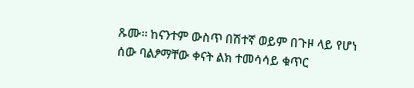ጹሙ። ከናንተም ውስጥ በሽተኛ ወይም በጉዞ ላይ የሆነ ሰው ባልፆማቸው ቀናት ልክ ተመሳሳይ ቁጥር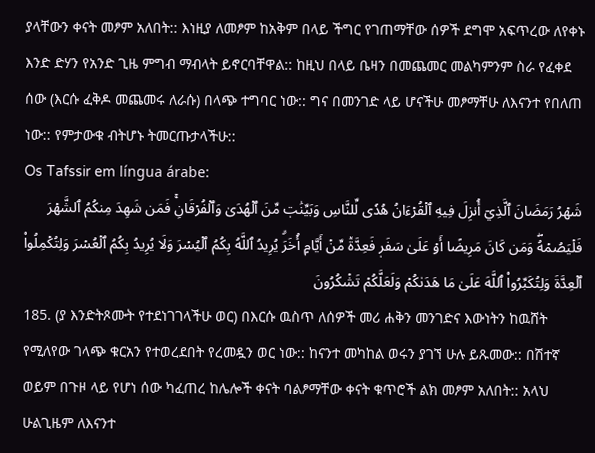ያላቸውን ቀናት መፆም አለበት:: እነዚያ ለመፆም ከአቅም በላይ ችግር የገጠማቸው ሰዎች ደግሞ አፍጥረው ለየቀኑ እንድ ድሃን የአንድ ጊዜ ምግብ ማብላት ይኖርባቸዋል:: ከዚህ በላይ ቤዛን በመጨመር መልካምንም ስራ የፈቀደ ሰው (እርሱ ፈቅዶ መጨመሩ ለራሱ) በላጭ ተግባር ነው:: ግና በመንገድ ላይ ሆናችሁ መፆማቸሁ ለእናንተ የበለጠ ነው:: የምታውቁ ብትሆኑ ትመርጡታላችሁ::
Os Tafssir em língua árabe:
شَهۡرُ رَمَضَانَ ٱلَّذِيٓ أُنزِلَ فِيهِ ٱلۡقُرۡءَانُ هُدٗى لِّلنَّاسِ وَبَيِّنَٰتٖ مِّنَ ٱلۡهُدَىٰ وَٱلۡفُرۡقَانِۚ فَمَن شَهِدَ مِنكُمُ ٱلشَّهۡرَ فَلۡيَصُمۡهُۖ وَمَن كَانَ مَرِيضًا أَوۡ عَلَىٰ سَفَرٖ فَعِدَّةٞ مِّنۡ أَيَّامٍ أُخَرَۗ يُرِيدُ ٱللَّهُ بِكُمُ ٱلۡيُسۡرَ وَلَا يُرِيدُ بِكُمُ ٱلۡعُسۡرَ وَلِتُكۡمِلُواْ ٱلۡعِدَّةَ وَلِتُكَبِّرُواْ ٱللَّهَ عَلَىٰ مَا هَدَىٰكُمۡ وَلَعَلَّكُمۡ تَشۡكُرُونَ
185. (ያ እንድትጾሙት የተደነገገላችሁ ወር) በእርሱ ዉስጥ ለሰዎች መሪ ሐቅን መንገድና እውነትን ከዉሸት የሚለየው ገላጭ ቁርአን የተወረደበት የረመዷን ወር ነው:: ከናንተ መካከል ወሩን ያገኘ ሁሉ ይጹመው:: በሽተኛ ወይም በጉዞ ላይ የሆነ ሰው ካፈጠረ ከሌሎች ቀናት ባልፆማቸው ቀናት ቁጥሮች ልክ መፆም አለበት:: አላህ ሁልጊዜም ለእናንተ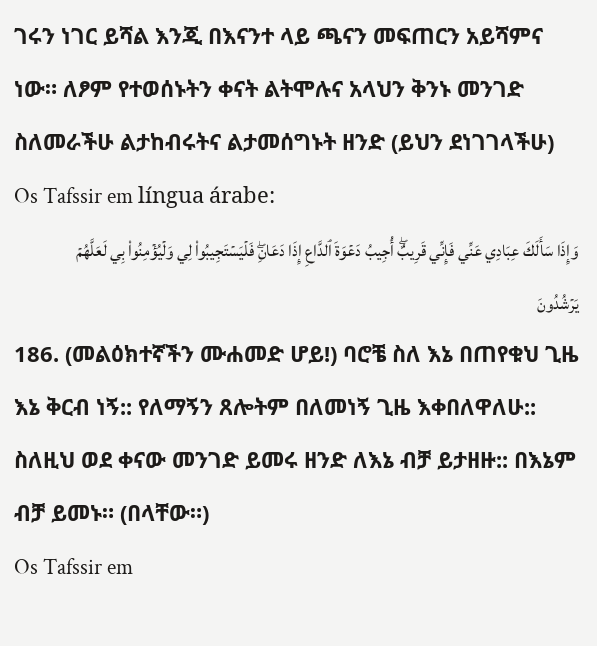ገሩን ነገር ይሻል እንጂ በእናንተ ላይ ጫናን መፍጠርን አይሻምና ነው። ለፆም የተወሰኑትን ቀናት ልትሞሉና አላህን ቅንኑ መንገድ ስለመራችሁ ልታከብሩትና ልታመሰግኑት ዘንድ (ይህን ደነገገላችሁ)
Os Tafssir em língua árabe:
وَإِذَا سَأَلَكَ عِبَادِي عَنِّي فَإِنِّي قَرِيبٌۖ أُجِيبُ دَعۡوَةَ ٱلدَّاعِ إِذَا دَعَانِۖ فَلۡيَسۡتَجِيبُواْ لِي وَلۡيُؤۡمِنُواْ بِي لَعَلَّهُمۡ يَرۡشُدُونَ
186. (መልዕክተኛችን ሙሐመድ ሆይ!) ባሮቼ ስለ እኔ በጠየቁህ ጊዜ እኔ ቅርብ ነኝ:: የለማኝን ጸሎትም በለመነኝ ጊዜ እቀበለዋለሁ:: ስለዚህ ወደ ቀናው መንገድ ይመሩ ዘንድ ለእኔ ብቻ ይታዘዙ:: በእኔም ብቻ ይመኑ። (በላቸው።)
Os Tafssir em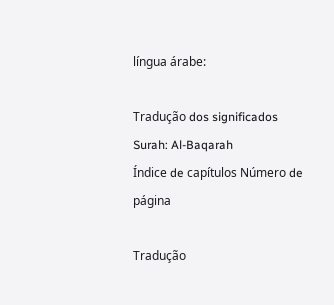língua árabe:

Tradução dos significados Surah: Al-Baqarah
Índice de capítulos Número de página

Tradução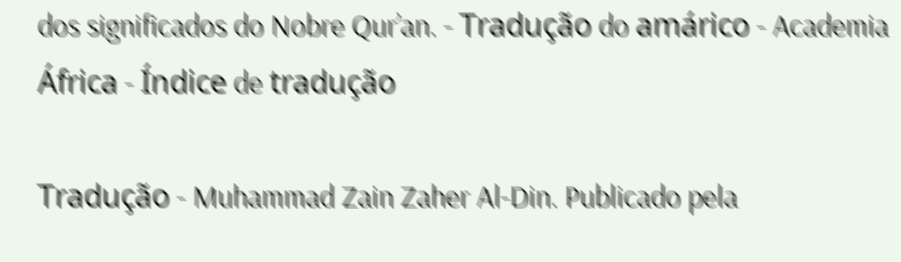dos significados do Nobre Qur’an. - Tradução do amárico - Academia África - Índice de tradução

Tradução - Muhammad Zain Zaher Al-Din. Publicado pela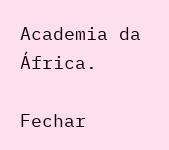Academia da África.

Fechar